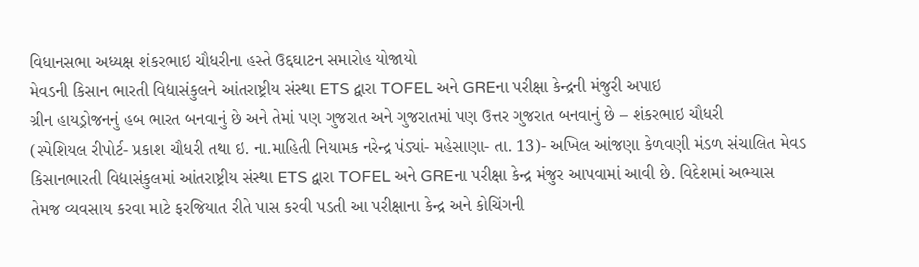વિધાનસભા અધ્યક્ષ શંકરભાઇ ચૌધરીના હસ્તે ઉદ્દઘાટન સમારોહ યોજાયો
મેવડની કિસાન ભારતી વિદ્યાસંકુલને આંતરાષ્ટ્રીય સંસ્થા ETS દ્વારા TOFEL અને GREના પરીક્ષા કેન્દ્રની મંજુરી અપાઇ
ગ્રીન હાયડ્રોજનનું હબ ભારત બનવાનું છે અને તેમાં પણ ગુજરાત અને ગુજરાતમાં પણ ઉત્તર ગુજરાત બનવાનું છે – શંકરભાઇ ચૌધરી
(સ્પેશિયલ રીપોર્ટ- પ્રકાશ ચૌધરી તથા ઇ. ના.માહિતી નિયામક નરેન્દ્ર પંડ્યાં- મહેસાણા- તા. 13)- અખિલ આંજણા કેળવણી મંડળ સંચાલિત મેવડ કિસાનભારતી વિદ્યાસંકુલમાં આંતરાષ્ટ્રીય સંસ્થા ETS દ્વારા TOFEL અને GREના પરીક્ષા કેન્દ્ર મંજુર આપવામાં આવી છે. વિદેશમાં અભ્યાસ તેમજ વ્યવસાય કરવા માટે ફરજિયાત રીતે પાસ કરવી પડતી આ પરીક્ષાના કેન્દ્ર અને કોચિંગની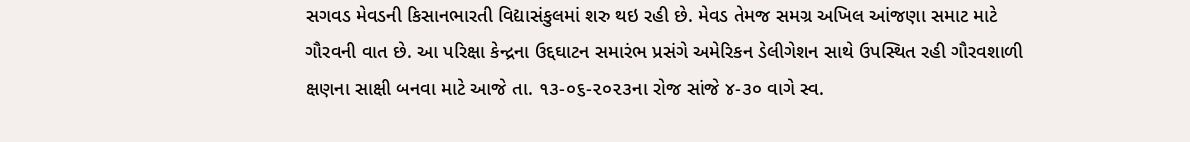સગવડ મેવડની કિસાનભારતી વિદ્યાસંકુલમાં શરુ થઇ રહી છે. મેવડ તેમજ સમગ્ર અખિલ આંજણા સમાટ માટે ગૌરવની વાત છે. આ પરિક્ષા કેન્દ્રના ઉદ્દઘાટન સમારંભ પ્રસંગે અમેરિકન ડેલીગેશન સાથે ઉપસ્થિત રહી ગૌરવશાળી ક્ષણના સાક્ષી બનવા માટે આજે તા. ૧૩-૦૬-૨૦૨૩ના રોજ સાંજે ૪-૩૦ વાગે સ્વ.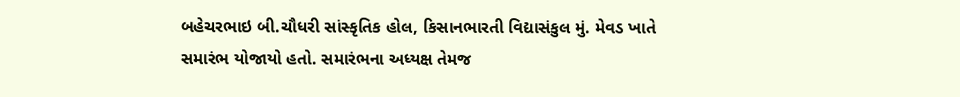બહેચરભાઇ બી.ચૌધરી સાંસ્કૃતિક હોલ, કિસાનભારતી વિદ્યાસંકુલ મું. મેવડ ખાતે સમારંભ યોજાયો હતો. સમારંભના અધ્યક્ષ તેમજ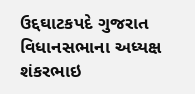ઉદ્દઘાટકપદે ગુજરાત વિધાનસભાના અધ્યક્ષ શંકરભાઇ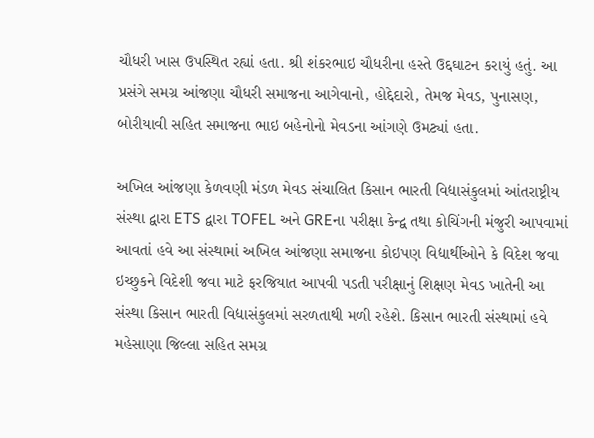ચૌધરી ખાસ ઉપસ્થિત રહ્યાં હતા. શ્રી શંકરભાઇ ચૌધરીના હસ્તે ઉદ્દઘાટન કરાયું હતું. આ પ્રસંગે સમગ્ર આંજણા ચૌધરી સમાજના આગેવાનો, હોદ્દેદારો, તેમજ મેવડ, પુનાસણ, બોરીયાવી સહિત સમાજના ભાઇ બહેનોનો મેવડના આંગણે ઉમટ્યાં હતા.

અખિલ આંજણા કેળવણી મંડળ મેવડ સંચાલિત કિસાન ભારતી વિદ્યાસંકુલમાં આંતરાષ્ટ્રીય સંસ્થા દ્વારા ETS દ્વારા TOFEL અને GREના પરીક્ષા કેન્દ્વ તથા કોચિંગની મંજુરી આપવામાં આવતાં હવે આ સંસ્થામાં અખિલ આંજણા સમાજના કોઇપણ વિદ્યાર્થીઓને કે વિદેશ જવા ઇચ્છુકને વિદેશી જવા માટે ફરજિયાત આપવી પડતી પરીક્ષાનું શિક્ષણ મેવડ ખાતેની આ સંસ્થા કિસાન ભારતી વિદ્યાસંકુલમાં સરળતાથી મળી રહેશે. કિસાન ભારતી સંસ્થામાં હવે મહેસાણા જિલ્લા સહિત સમગ્ર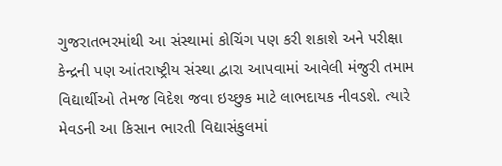ગુજરાતભરમાંથી આ સંસ્થામાં કોચિંગ પણ કરી શકાશે અને પરીક્ષા કેન્દ્રની પણ આંતરાષ્ટ્રીય સંસ્થા દ્વારા આપવામાં આવેલી મંજુરી તમામ વિદ્યાર્થીઓ તેમજ વિદેશ જવા ઇચ્છુક માટે લાભદાયક નીવડશે. ત્યારે મેવડની આ કિસાન ભારતી વિદ્યાસંકુલમાં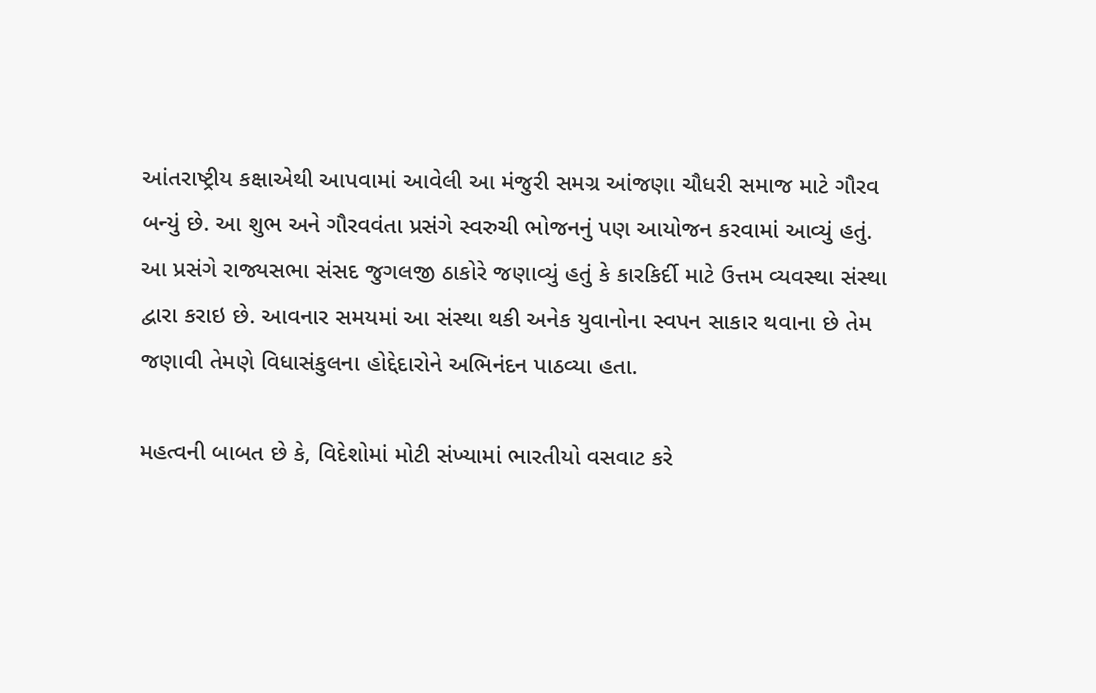આંતરાષ્ટ્રીય કક્ષાએથી આપવામાં આવેલી આ મંજુરી સમગ્ર આંજણા ચૌધરી સમાજ માટે ગૌરવ બન્યું છે. આ શુભ અને ગૌરવવંતા પ્રસંગે સ્વરુચી ભોજનનું પણ આયોજન કરવામાં આવ્યું હતું. આ પ્રસંગે રાજ્યસભા સંસદ જુગલજી ઠાકોરે જણાવ્યું હતું કે કારકિર્દી માટે ઉત્તમ વ્યવસ્થા સંસ્થા દ્વારા કરાઇ છે. આવનાર સમયમાં આ સંસ્થા થકી અનેક યુવાનોના સ્વપન સાકાર થવાના છે તેમ જણાવી તેમણે વિધાસંકુલના હોદ્દેદારોને અભિનંદન પાઠવ્યા હતા.

મહત્વની બાબત છે કે, વિદેશોમાં મોટી સંખ્યામાં ભારતીયો વસવાટ કરે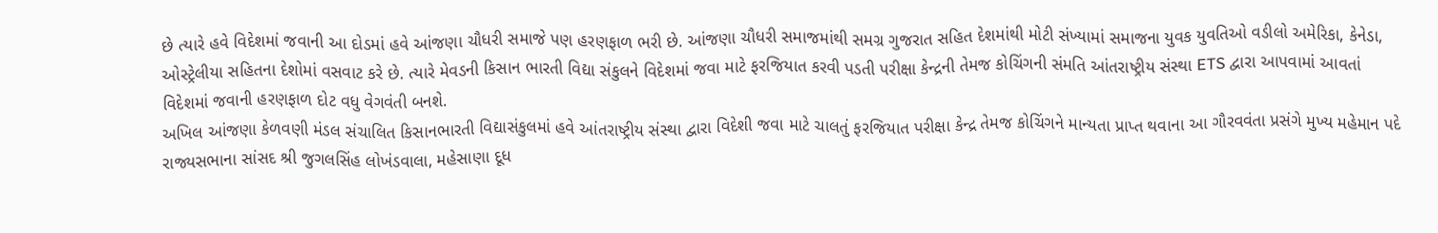છે ત્યારે હવે વિદેશમાં જવાની આ દોડમાં હવે આંજણા ચૌધરી સમાજે પણ હરણફાળ ભરી છે. આંજણા ચૌધરી સમાજમાંથી સમગ્ર ગુજરાત સહિત દેશમાંથી મોટી સંખ્યામાં સમાજના યુવક યુવતિઓ વડીલો અમેરિકા, કેનેડા, ઓસ્ટ્રેલીયા સહિતના દેશોમાં વસવાટ કરે છે. ત્યારે મેવડની કિસાન ભારતી વિદ્યા સંકુલને વિદેશમાં જવા માટે ફરજિયાત કરવી પડતી પરીક્ષા કેન્દ્રની તેમજ કોચિંગની સંમતિ આંતરાષ્ટ્રીય સંસ્થા ETS દ્વારા આપવામાં આવતાં વિદેશમાં જવાની હરણફાળ દોટ વધુ વેગવંતી બનશે.
અખિલ આંજણા કેળવણી મંડલ સંચાલિત કિસાનભારતી વિદ્યાસંકુલમાં હવે આંતરાષ્ટ્રીય સંસ્થા દ્વારા વિદેશી જવા માટે ચાલતું ફરજિયાત પરીક્ષા કેન્દ્ર તેમજ કોચિંગને માન્યતા પ્રાપ્ત થવાના આ ગૌરવવંતા પ્રસંગે મુખ્ય મહેમાન પદે રાજ્યસભાના સાંસદ શ્રી જુગલસિંહ લોખંડવાલા, મહેસાણા દૂધ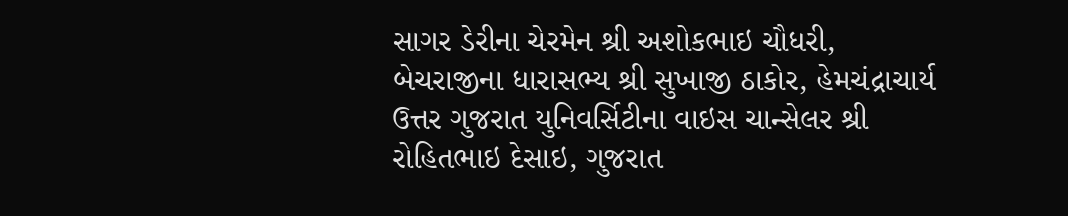સાગર ડેરીના ચેરમેન શ્રી અશોકભાઇ ચૌધરી, બેચરાજીના ધારાસભ્ય શ્રી સુખાજી ઠાકોર, હેમચંદ્રાચાર્ય ઉત્તર ગુજરાત યુનિવર્સિટીના વાઇસ ચાન્સેલર શ્રી રોહિતભાઇ દેસાઇ, ગુજરાત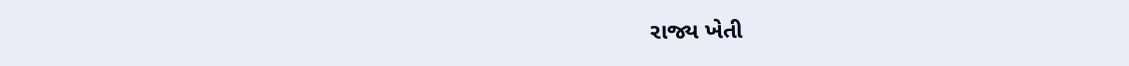રાજ્ય ખેતી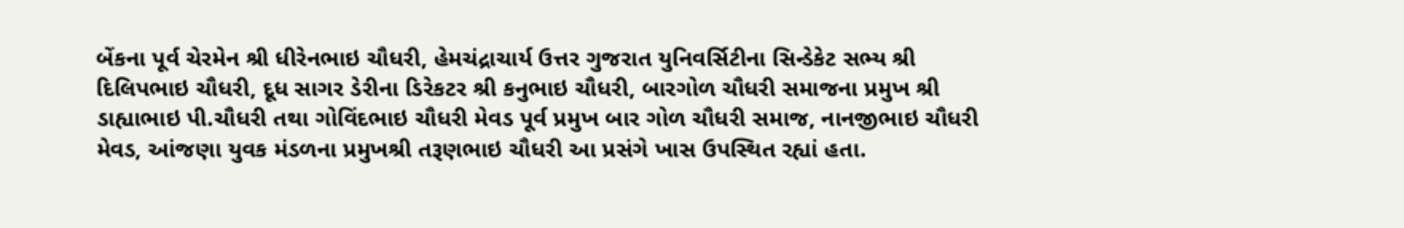બેંકના પૂર્વ ચેરમેન શ્રી ધીરેનભાઇ ચૌધરી, હેમચંદ્રાચાર્ય ઉત્તર ગુજરાત યુનિવર્સિટીના સિન્ડેકેટ સભ્ય શ્રી દિલિપભાઇ ચૌધરી, દૂધ સાગર ડેરીના ડિરેકટર શ્રી કનુભાઇ ચૌધરી, બારગોળ ચૌધરી સમાજના પ્રમુખ શ્રી ડાહ્યાભાઇ પી.ચૌધરી તથા ગોવિંદભાઇ ચૌધરી મેવડ પૂર્વ પ્રમુખ બાર ગોળ ચૌધરી સમાજ, નાનજીભાઇ ચૌધરી મેવડ, આંજણા યુવક મંડળના પ્રમુખશ્રી તરૂણભાઇ ચૌધરી આ પ્રસંગે ખાસ ઉપસ્થિત રહ્યાં હતા.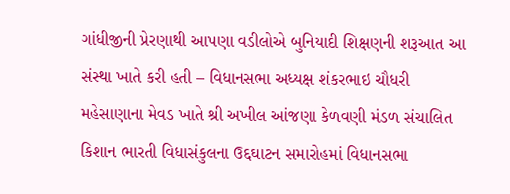ગાંધીજીની પ્રેરણાથી આપણા વડીલોએ બુનિયાદી શિક્ષણની શરૂઆત આ સંસ્થા ખાતે કરી હતી – વિધાનસભા અધ્યક્ષ શંકરભાઇ ચૌધરી
મહેસાણાના મેવડ ખાતે શ્રી અખીલ આંજણા કેળવણી મંડળ સંચાલિત કિશાન ભારતી વિધાસંકુલના ઉદ્દઘાટન સમારોહમાં વિધાનસભા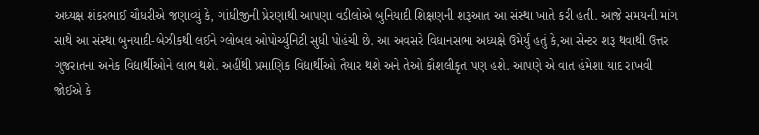અધ્યક્ષ શંકરભાઈ ચૌધરીએ જણાવ્યું કે, ગાંધીજીની પ્રેરણાથી આપણા વડીલોએ બુનિયાદી શિક્ષણની શરૂઆત આ સંસ્થા ખાતે કરી હતી. આજે સમયની માંગ સાથે આ સંસ્થા બુનયાદી-બેઝીકથી લઈને ગ્લોબલ ઓપોર્ચ્યુનિટી સુધી પોહંચી છે. આ અવસરે વિધાનસભા અધ્યક્ષે ઉમેર્યું હતું કે,આ સેન્ટર શરૂ થવાથી ઉત્તર ગુજરાતના અનેક વિદ્યાર્થીઓને લાભ થશે. અહીંથી પ્રમાણિક વિદ્યાર્થીઓ તૈયાર થશે અને તેઓ કૌશલીકૃત પણ હશે. આપણે એ વાત હંમેશા યાદ રાખવી જોઈએ કે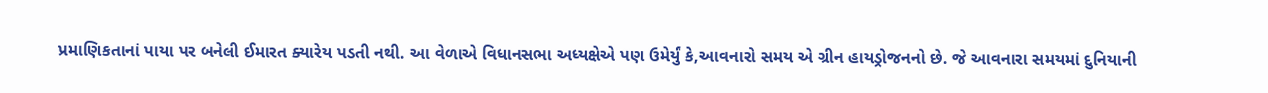પ્રમાણિકતાનાં પાયા પર બનેલી ઈમારત ક્યારેય પડતી નથી. આ વેળાએ વિધાનસભા અધ્યક્ષેએ પણ ઉમેર્યું કે,આવનારો સમય એ ગ્રીન હાયડ્રોજનનો છે. જે આવનારા સમયમાં દુનિયાની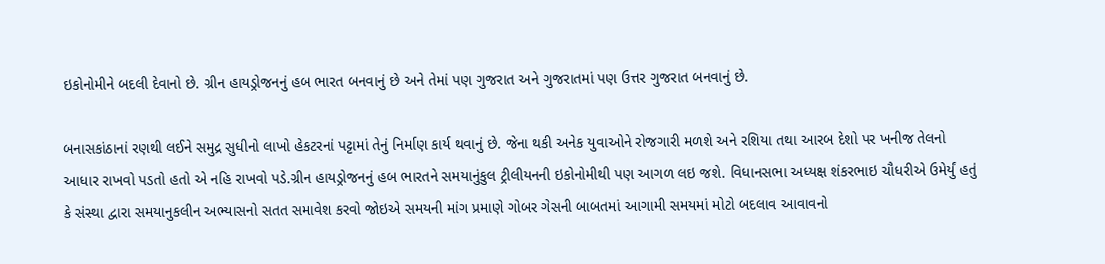ઇકોનોમીને બદલી દેવાનો છે. ગ્રીન હાયડ્રોજનનું હબ ભારત બનવાનું છે અને તેમાં પણ ગુજરાત અને ગુજરાતમાં પણ ઉત્તર ગુજરાત બનવાનું છે.

બનાસકાંઠાનાં રણથી લઈને સમુદ્ર સુધીનો લાખો હેકટરનાં પટ્ટામાં તેનું નિર્માણ કાર્ય થવાનું છે. જેના થકી અનેક યુવાઓને રોજગારી મળશે અને રશિયા તથા આરબ દેશો પર ખનીજ તેલનો આધાર રાખવો પડતો હતો એ નહિ રાખવો પડે.ગ્રીન હાયડ્રોજનનું હબ ભારતને સમયાનુંકુલ ટ્રીલીયનની ઇકોનોમીથી પણ આગળ લઇ જશે. વિધાનસભા અધ્યક્ષ શંકરભાઇ ચૌધરીએ ઉમેર્યું હતું કે સંસ્થા દ્વારા સમયાનુકલીન અભ્યાસનો સતત સમાવેશ કરવો જોઇએ સમયની માંગ પ્રમાણે ગોબર ગેસની બાબતમાં આગામી સમયમાં મોટો બદલાવ આવાવનો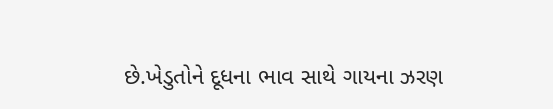છે.ખેડુતોને દૂધના ભાવ સાથે ગાયના ઝરણ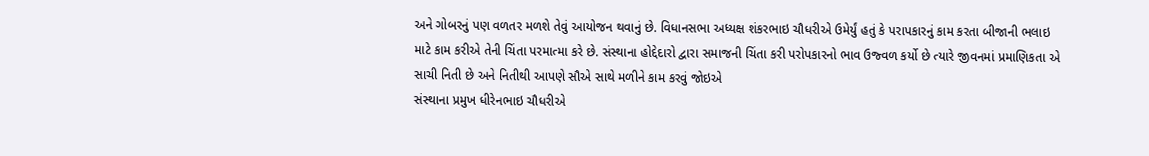અને ગોબરનું પણ વળતર મળશે તેવું આયોજન થવાનું છે. વિધાનસભા અધ્યક્ષ શંકરભાઇ ચૌધરીએ ઉમેર્યું હતું કે પરાપકારનું કામ કરતા બીજાની ભલાઇ માટે કામ કરીએ તેની ચિંતા પરમાત્મા કરે છે. સંસ્થાના હોદ્દેદારો દ્વારા સમાજની ચિંતા કરી પરોપકારનો ભાવ ઉજ્વળ કર્યો છે ત્યારે જીવનમાં પ્રમાણિકતા એ સાચી નિતી છે અને નિતીથી આપણે સૌએ સાથે મળીને કામ કરવું જોઇએ
સંસ્થાના પ્રમુખ ધીરેનભાઇ ચૌધરીએ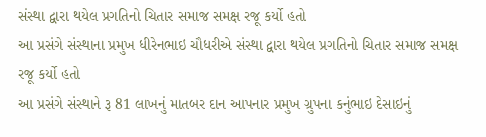સંસ્થા દ્વારા થયેલ પ્રગતિનો ચિતાર સમાજ સમક્ષ રજૂ કર્યો હતો
આ પ્રસંગે સંસ્થાના પ્રમુખ ધીરેનભાઇ ચૌધરીએ સંસ્થા દ્વારા થયેલ પ્રગતિનો ચિતાર સમાજ સમક્ષ રજૂ કર્યો હતો
આ પ્રસંગે સંસ્થાને રૂ 81 લાખનું માતબર દાન આપનાર પ્રમુખ ગ્રુપના કનુંભાઇ દેસાઇનું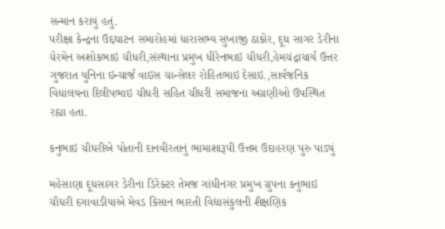સન્માન કરાયું હતું.
પરીક્ષા કેન્દ્રના ઉદ્દઘાટન સમારોહમાં ધારાસભ્ય સુખાજી ઠાકોર, દૂધ સાગર ડેરીના ચેરમેન અશોકભાઇ ચૌધરી,સંસ્થાના પ્રમુખ ધીરેનભાઇ ચૌધરી,હેમચંદ્રાચાર્ય ઉત્તર ગુજરાત યુનિના ઇન્ચાર્જ વાઇસ ચાન્સેલર રોહિતભાઇ દેસાઇ.,સાર્વજનિક વિધાલયના દિલીપભાઇ ચૌધરી સહિત ચૌધરી સમાજના અગ્રણીઓ ઉપસ્થિત રહ્યા હતા.

કનુભાઇ ચૌધરીએ પોતાની દાનવીરતાનું ભામાશારૂપી ઉત્તમ ઉદાહરણ પુરુ પાડ્યું

મહેસાણા દૂધસાગર ડેરીના ડિરેક્ટર તેમજ ગાંધીનગર પ્રમુખ ગ્રુપના કનુભાઇ ચૌધરી દગાવાડીયાએ મેવડ કિસાન ભારતી વિદ્યાસંકુલની શૈક્ષણિક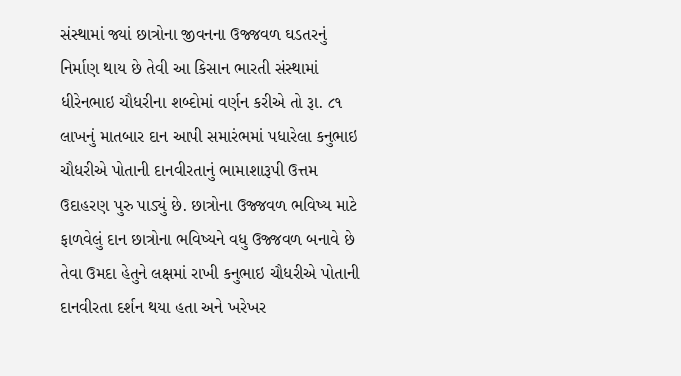સંસ્થામાં જ્યાં છાત્રોના જીવનના ઉજ્જવળ ઘડતરનું નિર્માણ થાય છે તેવી આ કિસાન ભારતી સંસ્થામાં ધીરેનભાઇ ચૌધરીના શબ્દોમાં વર્ણન કરીએ તો રૂા. ૮૧ લાખનું માતબાર દાન આપી સમારંભમાં પધારેલા કનુભાઇ ચૌધરીએ પોતાની દાનવીરતાનું ભામાશારૂપી ઉત્તમ ઉદાહરણ પુરુ પાડ્યું છે. છાત્રોના ઉજ્જવળ ભવિષ્ય માટે ફાળવેલું દાન છાત્રોના ભવિષ્યને વધુ ઉજ્જવળ બનાવે છે તેવા ઉમદા હેતુને લક્ષમાં રાખી કનુભાઇ ચૌધરીએ પોતાની દાનવીરતા દર્શન થયા હતા અને ખરેખર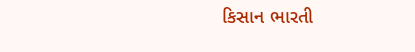કિસાન ભારતી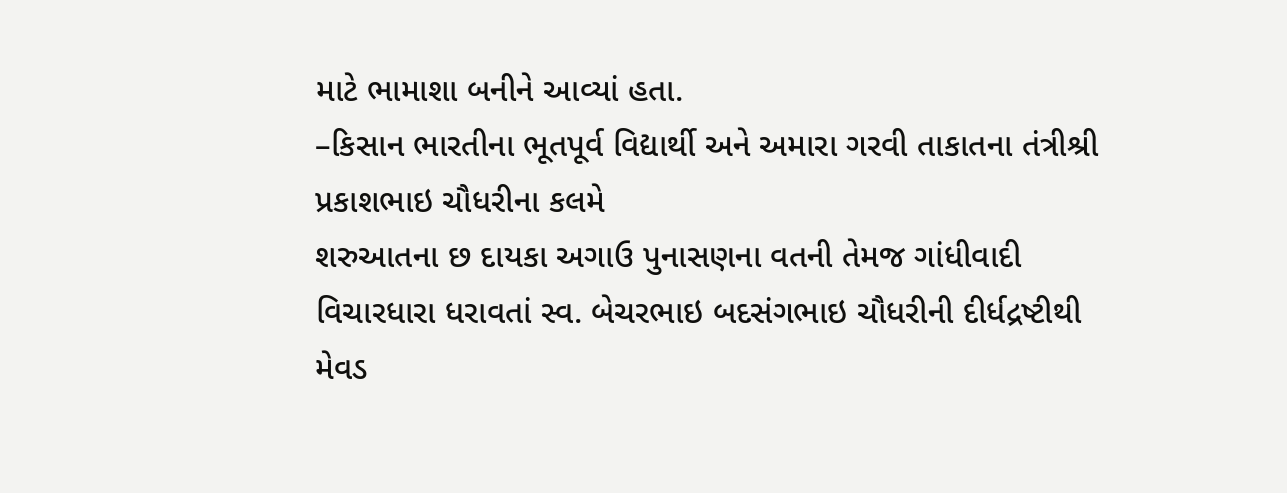માટે ભામાશા બનીને આવ્યાં હતા.
–કિસાન ભારતીના ભૂતપૂર્વ વિદ્યાર્થી અને અમારા ગરવી તાકાતના તંત્રીશ્રી પ્રકાશભાઇ ચૌધરીના કલમે
શરુઆતના છ દાયકા અગાઉ પુનાસણના વતની તેમજ ગાંધીવાદી વિચારધારા ધરાવતાં સ્વ. બેચરભાઇ બદસંગભાઇ ચૌધરીની દીર્ધદ્રષ્ટીથી મેવડ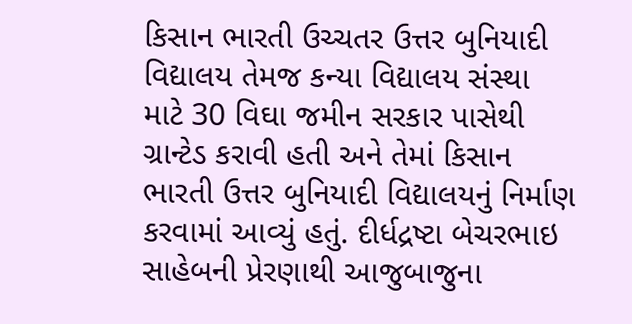કિસાન ભારતી ઉચ્ચતર ઉત્તર બુનિયાદી વિદ્યાલય તેમજ કન્યા વિદ્યાલય સંસ્થા માટે 30 વિઘા જમીન સરકાર પાસેથી ગ્રાન્ટેડ કરાવી હતી અને તેમાં કિસાન ભારતી ઉત્તર બુનિયાદી વિદ્યાલયનું નિર્માણ કરવામાં આવ્યું હતું. દીર્ધદ્રષ્ટા બેચરભાઇ સાહેબની પ્રેરણાથી આજુબાજુના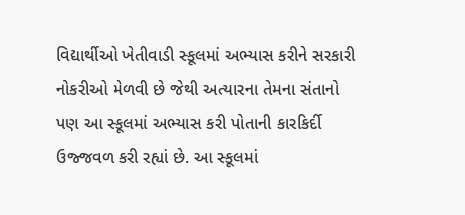વિદ્યાર્થીઓ ખેતીવાડી સ્કૂલમાં અભ્યાસ કરીને સરકારી નોકરીઓ મેળવી છે જેથી અત્યારના તેમના સંતાનો પણ આ સ્કૂલમાં અભ્યાસ કરી પોતાની કારકિર્દી ઉજ્જવળ કરી રહ્યાં છે. આ સ્કૂલમાં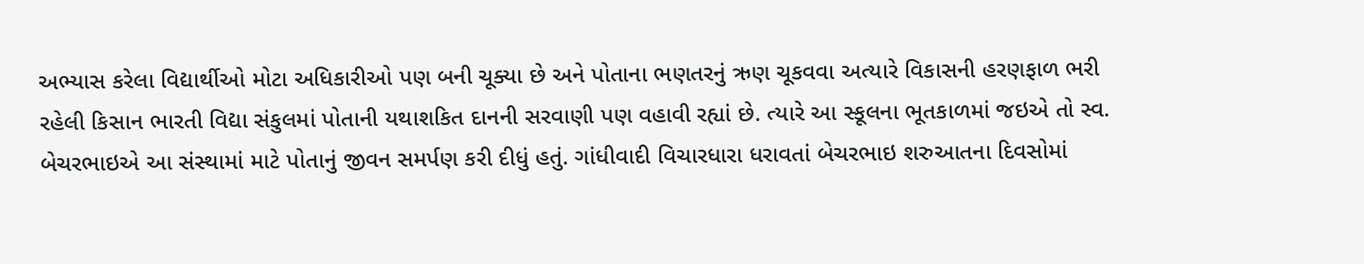અભ્યાસ કરેલા વિદ્યાર્થીઓ મોટા અધિકારીઓ પણ બની ચૂક્યા છે અને પોતાના ભણતરનું ઋણ ચૂકવવા અત્યારે વિકાસની હરણફાળ ભરી રહેલી કિસાન ભારતી વિદ્યા સંકુલમાં પોતાની યથાશકિત દાનની સરવાણી પણ વહાવી રહ્યાં છે. ત્યારે આ સ્કૂલના ભૂતકાળમાં જઇએ તો સ્વ. બેચરભાઇએ આ સંસ્થામાં માટે પોતાનું જીવન સમર્પણ કરી દીધું હતું. ગાંધીવાદી વિચારધારા ધરાવતાં બેચરભાઇ શરુઆતના દિવસોમાં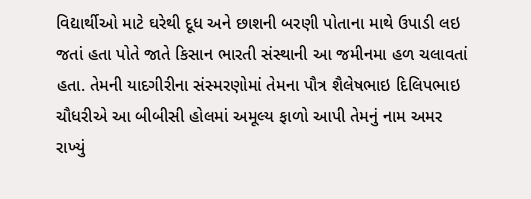વિદ્યાર્થીઓ માટે ઘરેથી દૂધ અને છાશની બરણી પોતાના માથે ઉપાડી લઇ જતાં હતા પોતે જાતે કિસાન ભારતી સંસ્થાની આ જમીનમા હળ ચલાવતાં હતા. તેમની યાદગીરીના સંસ્મરણોમાં તેમના પૌત્ર શૈલેષભાઇ દિલિપભાઇ ચૌધરીએ આ બીબીસી હોલમાં અમૂલ્ય ફાળો આપી તેમનું નામ અમર રાખ્યું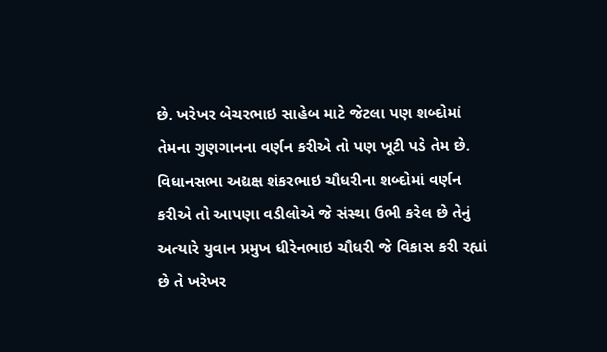છે. ખરેખર બેચરભાઇ સાહેબ માટે જેટલા પણ શબ્દોમાં તેમના ગુણગાનના વર્ણન કરીએ તો પણ ખૂટી પડે તેમ છે. વિધાનસભા અદ્યક્ષ શંકરભાઇ ચૌધરીના શબ્દોમાં વર્ણન કરીએ તો આપણા વડીલોએ જે સંસ્થા ઉભી કરેલ છે તેનું અત્યારે યુવાન પ્રમુખ ધીરેનભાઇ ચૌધરી જે વિકાસ કરી રહ્યાં છે તે ખરેખર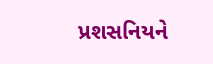પ્રશસનિયને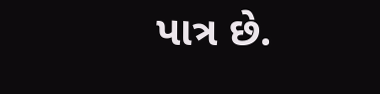પાત્ર છે.